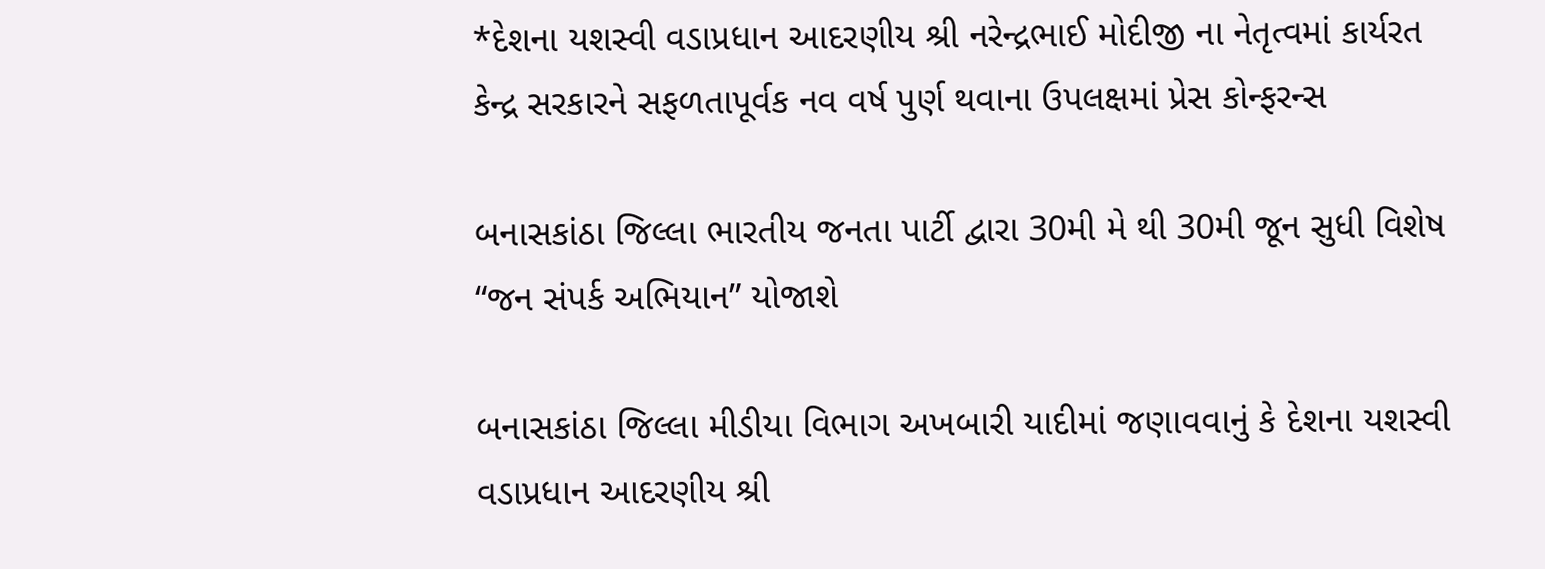*દેશના યશસ્વી વડાપ્રધાન આદરણીય શ્રી નરેન્દ્રભાઈ મોદીજી ના નેતૃત્વમાં કાર્યરત કેન્દ્ર સરકારને સફળતાપૂર્વક નવ વર્ષ પુર્ણ થવાના ઉપલક્ષમાં પ્રેસ કોન્ફરન્સ

બનાસકાંઠા જિલ્લા ભારતીય જનતા પાર્ટી દ્વારા 30મી મે થી 30મી જૂન સુધી વિશેષ “જન સંપર્ક અભિયાન” યોજાશે

બનાસકાંઠા જિલ્લા મીડીયા વિભાગ અખબારી યાદીમાં જણાવવાનું કે દેશના યશસ્વી વડાપ્રધાન આદરણીય શ્રી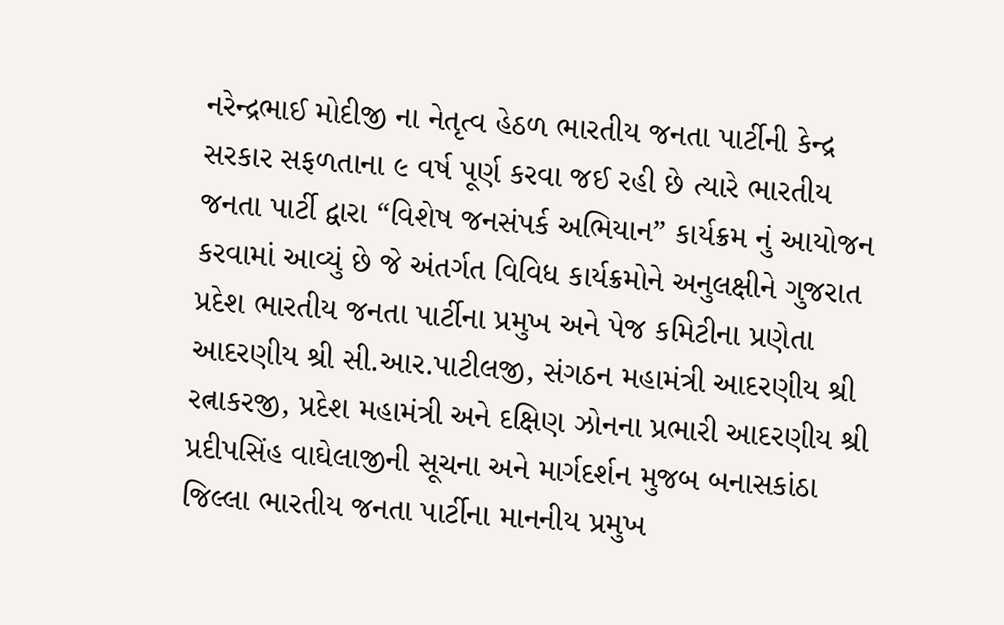નરેન્દ્રભાઈ મોદીજી ના નેતૃત્વ હેઠળ ભારતીય જનતા પાર્ટીની કેન્દ્ર સરકાર સફળતાના ૯ વર્ષ પૂર્ણ કરવા જઈ રહી છે ત્યારે ભારતીય જનતા પાર્ટી દ્વારા “વિશેષ જનસંપર્ક અભિયાન” કાર્યક્રમ નું આયોજન કરવામાં આવ્યું છે જે અંતર્ગત વિવિધ કાર્યક્રમોને અનુલક્ષીને ગુજરાત પ્રદેશ ભારતીય જનતા પાર્ટીના પ્રમુખ અને પેજ કમિટીના પ્રણેતા આદરણીય શ્રી સી.આર.પાટીલજી, સંગઠન મહામંત્રી આદરણીય શ્રી રત્નાકરજી, પ્રદેશ મહામંત્રી અને દક્ષિણ ઝોનના પ્રભારી આદરણીય શ્રી પ્રદીપસિંહ વાઘેલાજીની સૂચના અને માર્ગદર્શન મુજબ બનાસકાંઠા જિલ્લા ભારતીય જનતા પાર્ટીના માનનીય પ્રમુખ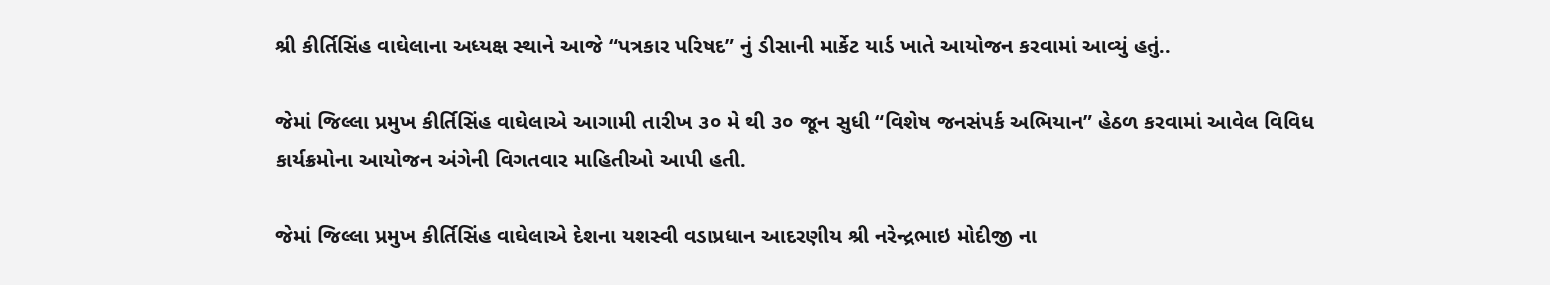શ્રી કીર્તિસિંહ વાઘેલાના અધ્યક્ષ સ્થાને આજે “પત્રકાર પરિષદ” નું ડીસાની માર્કેટ યાર્ડ ખાતે આયોજન કરવામાં આવ્યું હતું..

જેમાં જિલ્લા પ્રમુખ કીર્તિસિંહ વાઘેલાએ આગામી તારીખ ૩૦ મે થી ૩૦ જૂન સુધી “વિશેષ જનસંપર્ક અભિયાન” હેઠળ કરવામાં આવેલ વિવિધ કાર્યક્રમોના આયોજન અંગેની વિગતવાર માહિતીઓ આપી હતી.

જેમાં જિલ્લા પ્રમુખ કીર્તિસિંહ વાઘેલાએ દેશના યશસ્વી વડાપ્રધાન આદરણીય શ્રી નરેન્દ્રભાઇ મોદીજી ના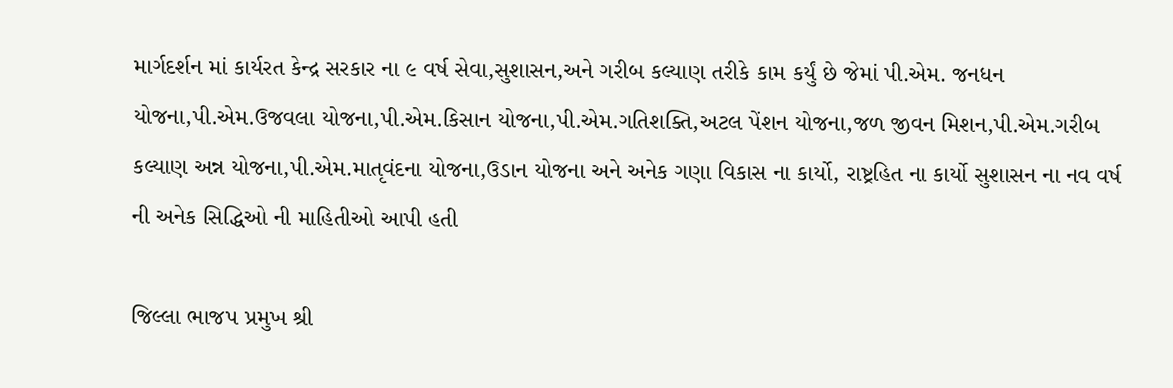માર્ગદર્શન માં કાર્યરત કેન્દ્ર સરકાર ના ૯ વર્ષ સેવા,સુશાસન,અને ગરીબ કલ્યાણ તરીકે કામ કર્યું છે જેમાં પી.એમ. જનધન યોજના,પી.એમ.ઉજવલા યોજના,પી.એમ.કિસાન યોજના,પી.એમ.ગતિશક્તિ,અટલ પેંશન યોજના,જળ જીવન મિશન,પી.એમ.ગરીબ કલ્યાણ અન્ન યોજના,પી.એમ.માતૃવંદના યોજના,ઉડાન યોજના અને અનેક ગણા વિકાસ ના કાર્યો, રાષ્ટ્રહિત ના કાર્યો સુશાસન ના નવ વર્ષ ની અનેક સિદ્ધિઓ ની માહિતીઓ આપી હતી

જિલ્લા ભાજપ પ્રમુખ શ્રી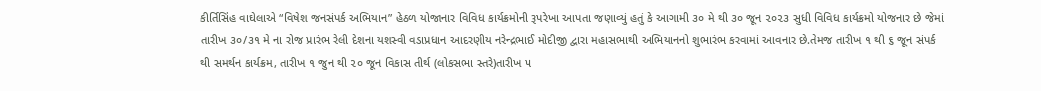કીર્તિસિંહ વાઘેલાએ “વિષેશ જનસંપર્ક અભિયાન” હેઠળ યોજાનાર વિવિધ કાર્યક્રમોની રૂપરેખા આપતા જણાવ્યું હતું કે આગામી ૩૦ મે થી ૩૦ જૂન ૨૦૨૩ સુધી વિવિધ કાર્યક્રમો યોજનાર છે જેમાં તારીખ ૩૦/૩૧ મે ના રોજ પ્રારંભ રેલી દેશના યશસ્વી વડાપ્રધાન આદરણીય નરેન્દ્રભાઈ મોદીજી દ્વારા મહાસભાથી અભિયાનનો શુભારંભ કરવામાં આવનાર છે.તેમજ તારીખ ૧ થી ૬ જૂન સંપર્ક થી સમર્થન કાર્યક્રમ, તારીખ ૧ જુન થી ૨૦ જૂન વિકાસ તીર્થ (લોકસભા સ્તરે)તારીખ ૫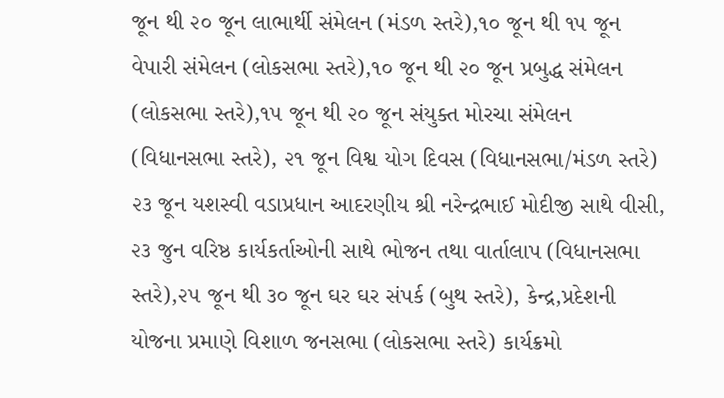જૂન થી ૨૦ જૂન લાભાર્થી સંમેલન (મંડળ સ્તરે),૧૦ જૂન થી ૧૫ જૂન વેપારી સંમેલન (લોકસભા સ્તરે),૧૦ જૂન થી ૨૦ જૂન પ્રબુદ્ધ સંમેલન (લોકસભા સ્તરે),૧૫ જૂન થી ૨૦ જૂન સંયુક્ત મોરચા સંમેલન (વિધાનસભા સ્તરે), ૨૧ જૂન વિશ્વ યોગ દિવસ (વિધાનસભા/મંડળ સ્તરે) ૨૩ જૂન યશસ્વી વડાપ્રધાન આદરણીય શ્રી નરેન્દ્રભાઈ મોદીજી સાથે વીસી, ૨૩ જુન વરિષ્ઠ કાર્યકર્તાઓની સાથે ભોજન તથા વાર્તાલાપ (વિધાનસભા સ્તરે),૨૫ જૂન થી ૩૦ જૂન ઘર ઘર સંપર્ક (બુથ સ્તરે), કેન્દ્ર,પ્રદેશની યોજના પ્રમાણે વિશાળ જનસભા (લોકસભા સ્તરે) કાર્યક્રમો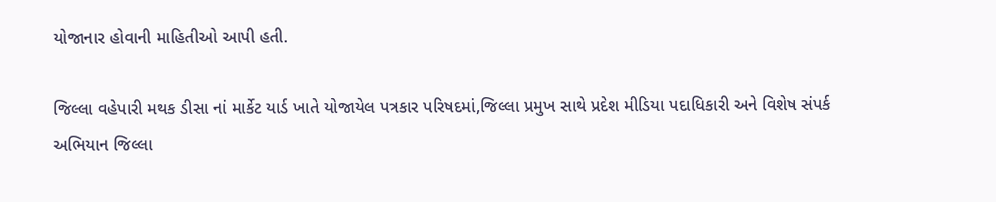યોજાનાર હોવાની માહિતીઓ આપી હતી.

જિલ્લા વહેપારી મથક ડીસા નાં માર્કેટ યાર્ડ ખાતે યોજાયેલ પત્રકાર પરિષદમાં,જિલ્લા પ્રમુખ સાથે પ્રદેશ મીડિયા પદાધિકારી અને વિશેષ સંપર્ક અભિયાન જિલ્લા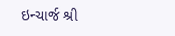ઇન્ચાર્જ શ્રી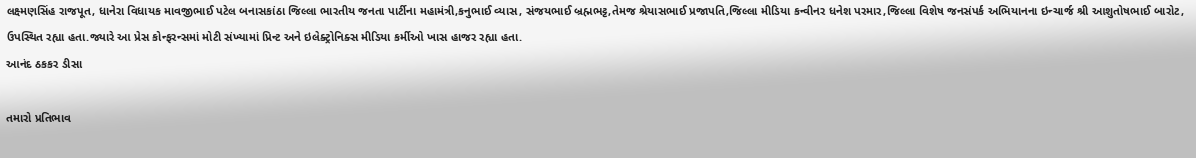લક્ષ્મણસિંહ રાજપૂત, ધાનેરા વિધાયક માવજીભાઈ પટેલ બનાસકાંઠા જિલ્લા ભારતીય જનતા પાર્ટીના મહામંત્રી,કનુભાઈ વ્યાસ, સંજયભાઈ બ્રહ્મભટ્ટ,તેમજ શ્રેયાસભાઈ પ્રજાપતિ,જિલ્લા મીડિયા કન્વીનર ધનેશ પરમાર,જિલ્લા વિશેષ જનસંપર્ક અભિયાનના ઇન્ચાર્જ શ્રી આશુતોષભાઈ બારોટ, ઉપસ્થિત રહ્યા હતા.જ્યારે આ પ્રેસ કોન્ફરન્સમાં મોટી સંખ્યામાં પ્રિન્ટ અને ઇલેક્ટ્રોનિક્સ મીડિયા કર્મીઓ ખાસ હાજર રહ્યા હતા.
આનંદ ઠકકર ડીસા

તમારો પ્રતિભાવ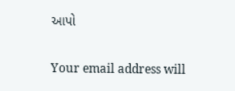આપો

Your email address will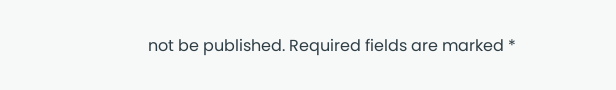not be published. Required fields are marked *